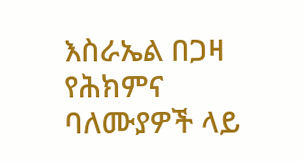እስራኤል በጋዛ የሕክምና ባለሙያዎች ላይ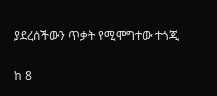ያደረሰችውን ጥቃት የሚሞግተው ተጎጂ

ከ 8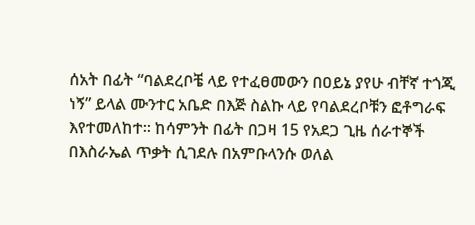ሰአት በፊት “ባልደረቦቼ ላይ የተፈፀመውን በዐይኔ ያየሁ ብቸኛ ተጎጂ ነኝ” ይላል ሙንተር አቤድ በእጅ ስልኩ ላይ የባልደረቦቹን ፎቶግራፍ እየተመለከተ። ከሳምንት በፊት በጋዛ 15 የአደጋ ጊዜ ሰራተኞች በእስራኤል ጥቃት ሲገደሉ በአምቡላንሱ ወለል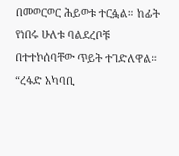በመወርወር ሕይወቱ ተርፏል። ከፊት የነበሩ ሁለቱ ባልደረቦቹ በተተኮሰባቸው ጥይት ተገድለዋል። “ረፋድ አካባቢ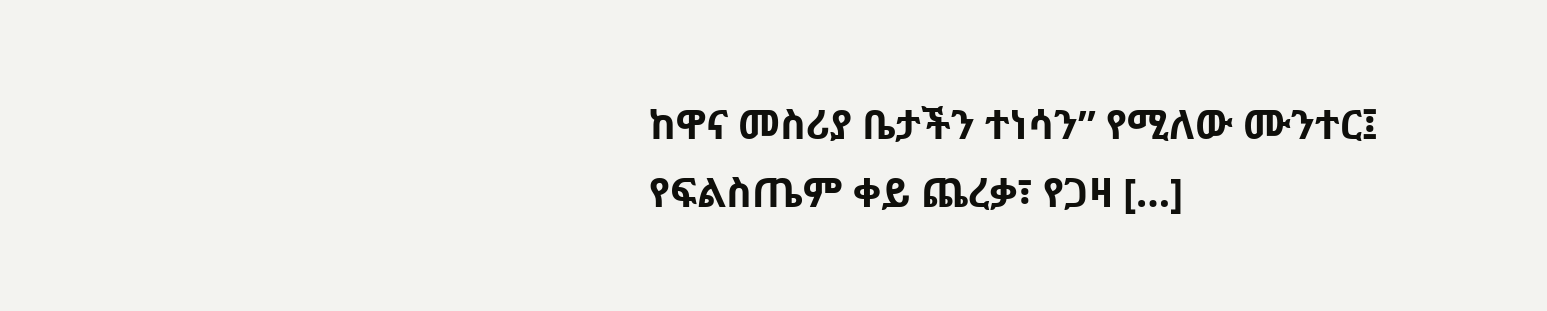ከዋና መስሪያ ቤታችን ተነሳን” የሚለው ሙንተር፤ የፍልስጤም ቀይ ጨረቃ፣ የጋዛ […]